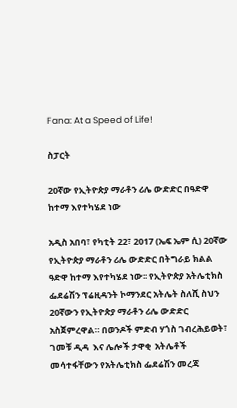Fana: At a Speed of Life!

ስፓርት

20ኛው የኢትዮጵያ ማራቶን ሪሌ ውድድር በዓድዋ ከተማ እየተካሄደ ነው

አዲስ አበባ፣ የካቲት 22፣ 2017 (ኤፍ ኤም ሲ) 20ኛው የኢትዮጵያ ማራቶን ሪሌ ውድድር በትግራይ ክልል ዓድዋ ከተማ እየተካሄደ ነው፡፡ የኢትዮጵያ አትሌቲክስ ፌደሬሽን ፕሬዚዳንት ኮማንደር አትሌት ስለሺ ስህን 20ኛውን የኢትዮጵያ ማራቶን ሪሌ ውድድር አስጀምረዋል። በወንዶች ምድብ ሃጎስ ገብረሕይወት፣ ገመቹ ዲዳ  እና ሌሎች ታዋቂ  አትሌቶች መሳተፋቸውን የአትሌቲክስ ፌደሬሽን መረጃ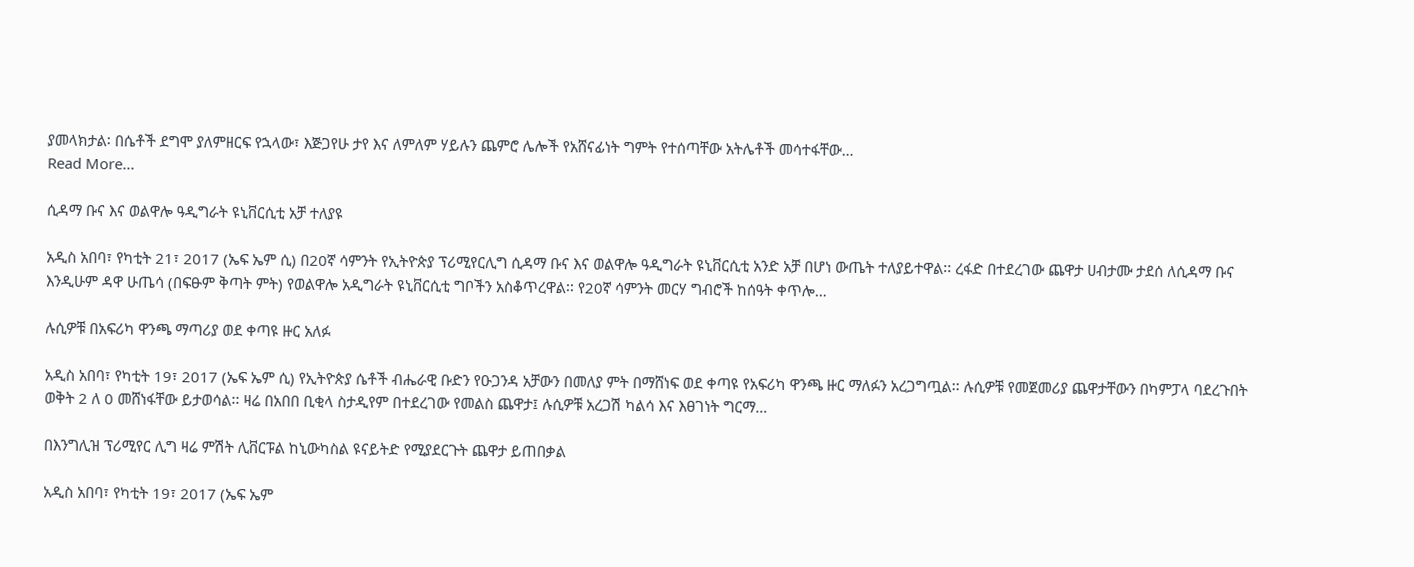ያመላክታል፡ በሴቶች ደግሞ ያለምዘርፍ የኋላው፣ እጅጋየሁ ታየ እና ለምለም ሃይሉን ጨምሮ ሌሎች የአሸናፊነት ግምት የተሰጣቸው አትሌቶች መሳተፋቸው…
Read More...

ሲዳማ ቡና እና ወልዋሎ ዓዲግራት ዩኒቨርሲቲ አቻ ተለያዩ

አዲስ አበባ፣ የካቲት 21፣ 2017 (ኤፍ ኤም ሲ) በ20ኛ ሳምንት የኢትዮጵያ ፕሪሚየርሊግ ሲዳማ ቡና እና ወልዋሎ ዓዲግራት ዩኒቨርሲቲ አንድ አቻ በሆነ ውጤት ተለያይተዋል፡፡ ረፋድ በተደረገው ጨዋታ ሀብታሙ ታደሰ ለሲዳማ ቡና እንዲሁም ዳዋ ሁጤሳ (በፍፁም ቅጣት ምት) የወልዋሎ አዲግራት ዩኒቨርሲቲ ግቦችን አስቆጥረዋል፡፡ የ20ኛ ሳምንት መርሃ ግብሮች ከሰዓት ቀጥሎ…

ሉሲዎቹ በአፍሪካ ዋንጫ ማጣሪያ ወደ ቀጣዩ ዙር አለፉ

አዲስ አበባ፣ የካቲት 19፣ 2017 (ኤፍ ኤም ሲ) የኢትዮጵያ ሴቶች ብሔራዊ ቡድን የዑጋንዳ አቻውን በመለያ ምት በማሸነፍ ወደ ቀጣዩ የአፍሪካ ዋንጫ ዙር ማለፉን አረጋግጧል፡፡ ሉሲዎቹ የመጀመሪያ ጨዋታቸውን በካምፓላ ባደረጉበት ወቅት 2 ለ 0 መሸነፋቸው ይታወሳል፡፡ ዛሬ በአበበ ቢቂላ ስታዲየም በተደረገው የመልስ ጨዋታ፤ ሉሲዎቹ አረጋሽ ካልሳ እና እፀገነት ግርማ…

በእንግሊዝ ፕሪሚየር ሊግ ዛሬ ምሽት ሊቨርፑል ከኒውካስል ዩናይትድ የሚያደርጉት ጨዋታ ይጠበቃል

አዲስ አበባ፣ የካቲት 19፣ 2017 (ኤፍ ኤም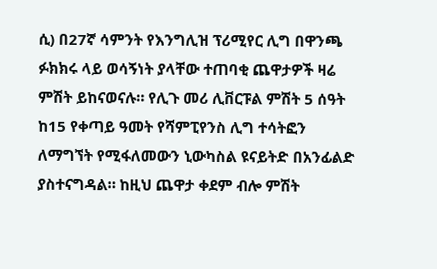ሲ) በ27ኛ ሳምንት የእንግሊዝ ፕሪሚየር ሊግ በዋንጫ ፉክክሩ ላይ ወሳኝነት ያላቸው ተጠባቂ ጨዋታዎች ዛሬ ምሽት ይከናወናሉ። የሊጉ መሪ ሊቨርፑል ምሽት 5 ሰዓት ከ15 የቀጣይ ዓመት የሻምፒየንስ ሊግ ተሳትፎን ለማግኘት የሚፋለመውን ኒውካስል ዩናይትድ በአንፊልድ ያስተናግዳል። ከዚህ ጨዋታ ቀደም ብሎ ምሽት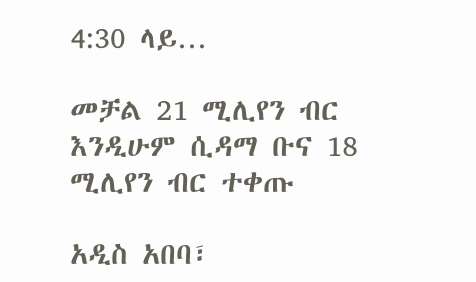4:30 ላይ…

መቻል 21 ሚሊየን ብር እንዲሁም ሲዳማ ቡና 18 ሚሊየን ብር ተቀጡ

አዲስ አበባ፣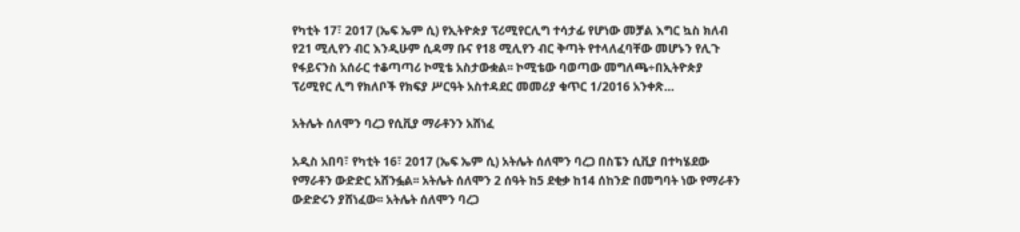የካቲት 17፣ 2017 (ኤፍ ኤም ሲ) የኢትዮጵያ ፕሪሚየርሊግ ተሳታፊ የሆነው መቻል እግር ኳስ ክለብ የ21 ሚሊየን ብር እንዲሁም ሲዳማ ቡና የ18 ሚሊየን ብር ቅጣት የተላለፈባቸው መሆኑን የሊጉ የፋይናንስ አሰራር ተቆጣጣሪ ኮሚቴ አስታውቋል፡፡ ኮሚቴው ባወጣው መግለጫ÷በኢትዮጵያ ፕሪሚየር ሊግ የክለቦች የክፍያ ሥርዓት አስተዳደር መመሪያ ቁጥር 1/2016 አንቀጽ…

አትሌት ሰለሞን ባረጋ የሲቪያ ማራቶንን አሸነፈ

አዲስ አበባ፣ የካቲት 16፣ 2017 (ኤፍ ኤም ሲ) አትሌት ሰለሞን ባረጋ በስፔን ሲቪያ በተካሄደው የማራቶን ውድድር አሸንፏል፡፡ አትሌት ሰለሞን 2 ሰዓት ከ5 ደቂቃ ከ14 ሰከንድ በመግባት ነው የማራቶን ውድድሩን ያሸነፈው፡፡ አትሌት ሰለሞን ባረጋ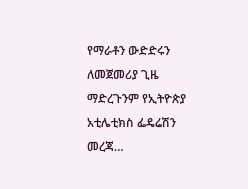የማራቶን ውድድሩን ለመጀመሪያ ጊዜ ማድረጉንም የኢትዮጵያ አቲሌቲክስ ፌዴሬሽን መረጃ…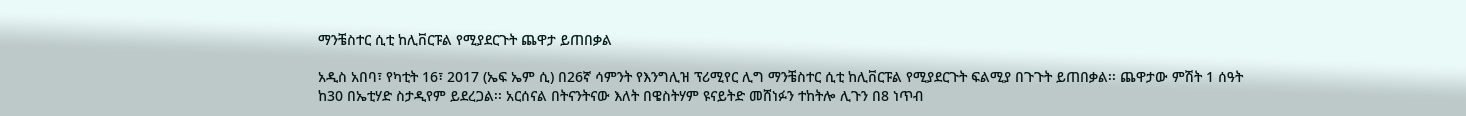ማንቼስተር ሲቲ ከሊቨርፑል የሚያደርጉት ጨዋታ ይጠበቃል

አዲስ አበባ፣ የካቲት 16፣ 2017 (ኤፍ ኤም ሲ) በ26ኛ ሳምንት የእንግሊዝ ፕሪሚየር ሊግ ማንቼስተር ሲቲ ከሊቨርፑል የሚያደርጉት ፍልሚያ በጉጉት ይጠበቃል፡፡ ጨዋታው ምሽት 1 ሰዓት ከ30 በኤቲሃድ ስታዲየም ይደረጋል፡፡ አርሰናል በትናንትናው እለት በዌስትሃም ዩናይትድ መሸነፉን ተከትሎ ሊጉን በ8 ነጥብ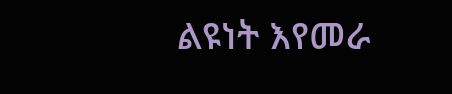ልዩነት እየመራ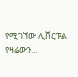የሚገኘው ሊቨርፑል የዛሬውን…